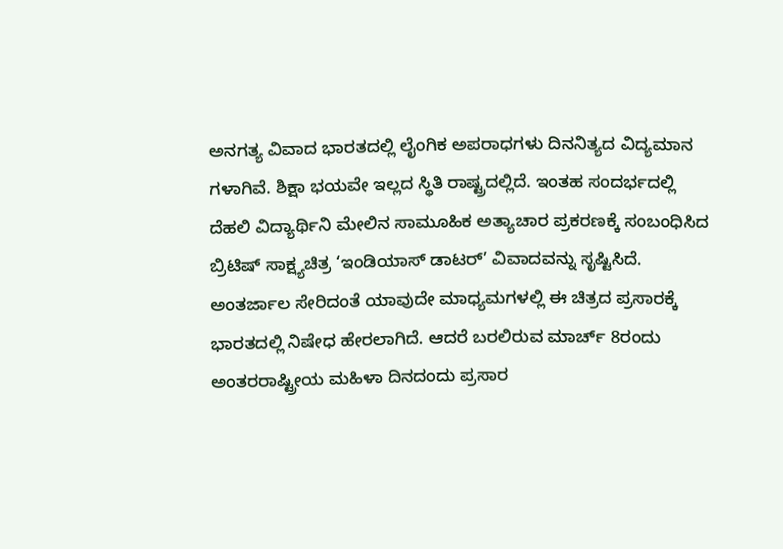ಅನಗತ್ಯ ವಿವಾದ ಭಾರತದಲ್ಲಿ ಲೈಂಗಿಕ ಅಪರಾಧಗಳು ದಿನನಿತ್ಯದ ವಿದ್ಯಮಾನ ಗಳಾಗಿವೆ. ಶಿಕ್ಷಾ ಭಯವೇ ಇಲ್ಲದ ಸ್ಥಿತಿ ರಾಷ್ಟ್ರದಲ್ಲಿದೆ. ಇಂತಹ ಸಂದರ್ಭದಲ್ಲಿ ದೆಹಲಿ ವಿದ್ಯಾರ್ಥಿನಿ ಮೇಲಿನ ಸಾಮೂಹಿಕ ಅತ್ಯಾಚಾರ ಪ್ರಕರಣಕ್ಕೆ ಸಂಬಂಧಿಸಿದ ಬ್ರಿಟಿಷ್ ಸಾಕ್ಷ್ಯಚಿತ್ರ ‘ಇಂಡಿಯಾಸ್ ಡಾಟರ್’ ವಿವಾದವನ್ನು ಸೃಷ್ಟಿಸಿದೆ. ಅಂತರ್ಜಾಲ ಸೇರಿದಂತೆ ಯಾವುದೇ ಮಾಧ್ಯಮಗಳಲ್ಲಿ ಈ ಚಿತ್ರದ ಪ್ರಸಾರಕ್ಕೆ ಭಾರತದಲ್ಲಿ ನಿಷೇಧ ಹೇರಲಾಗಿದೆ. ಆದರೆ ಬರಲಿರುವ ಮಾರ್ಚ್ 8ರಂದು ಅಂತರರಾಷ್ಟ್ರೀಯ ಮಹಿಳಾ ದಿನದಂದು ಪ್ರಸಾರ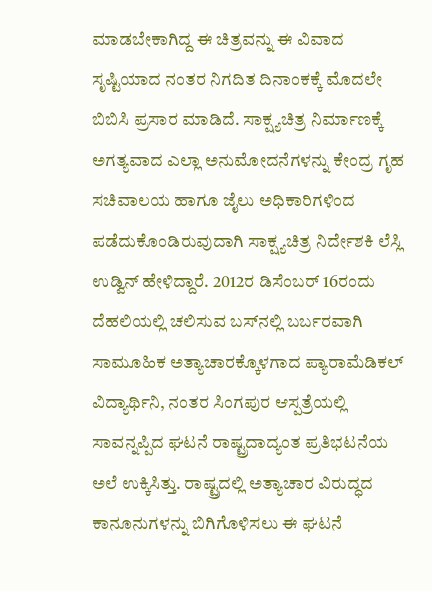ಮಾಡಬೇಕಾಗಿದ್ದ ಈ ಚಿತ್ರವನ್ನು ಈ ವಿವಾದ ಸೃಷ್ಟಿಯಾದ ನಂತರ ನಿಗದಿತ ದಿನಾಂಕಕ್ಕೆ ಮೊದಲೇ ಬಿಬಿಸಿ ಪ್ರಸಾರ ಮಾಡಿದೆ. ಸಾಕ್ಷ್ಯಚಿತ್ರ ನಿರ್ಮಾಣಕ್ಕೆ ಅಗತ್ಯವಾದ ಎಲ್ಲಾ ಅನುಮೋದನೆಗಳನ್ನು ಕೇಂದ್ರ ಗೃಹ ಸಚಿವಾಲಯ ಹಾಗೂ ಜೈಲು ಅಧಿಕಾರಿಗಳಿಂದ ಪಡೆದುಕೊಂಡಿರುವುದಾಗಿ ಸಾಕ್ಷ್ಯಚಿತ್ರ ನಿರ್ದೇಶಕಿ ಲೆಸ್ಲಿ ಉಡ್ವಿನ್ ಹೇಳಿದ್ದಾರೆ. 2012ರ ಡಿಸೆಂಬರ್ 16ರಂದು ದೆಹಲಿಯಲ್ಲಿ ಚಲಿಸುವ ಬಸ್‌ನಲ್ಲಿ ಬರ್ಬರವಾಗಿ ಸಾಮೂಹಿಕ ಅತ್ಯಾಚಾರಕ್ಕೊಳಗಾದ ಪ್ಯಾರಾಮೆಡಿಕಲ್ ವಿದ್ಯಾರ್ಥಿನಿ, ನಂತರ ಸಿಂಗಪುರ ಆಸ್ಪತ್ರೆಯಲ್ಲಿ ಸಾವನ್ನಪ್ಪಿದ ಘಟನೆ ರಾಷ್ಟ್ರದಾದ್ಯಂತ ಪ್ರತಿಭಟನೆಯ ಅಲೆ ಉಕ್ಕಿಸಿತ್ತು. ರಾಷ್ಟ್ರದಲ್ಲಿ ಅತ್ಯಾಚಾರ ವಿರುದ್ಧದ ಕಾನೂನುಗಳನ್ನು ಬಿಗಿಗೊಳಿಸಲು ಈ ಘಟನೆ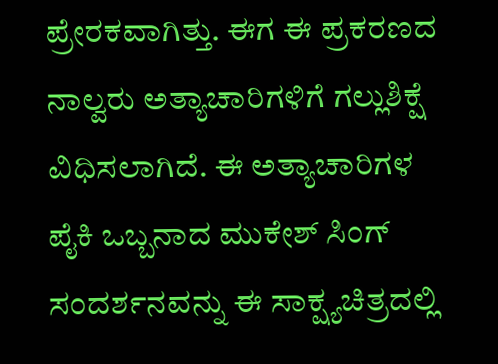ಪ್ರೇರಕವಾಗಿತ್ತು. ಈಗ ಈ ಪ್ರಕರಣದ ನಾಲ್ವರು ಅತ್ಯಾಚಾರಿಗಳಿಗೆ ಗಲ್ಲುಶಿಕ್ಷೆ ವಿಧಿಸಲಾಗಿದೆ. ಈ ಅತ್ಯಾಚಾರಿಗಳ ಪೈಕಿ ಒಬ್ಬನಾದ ಮುಕೇಶ್ ಸಿಂಗ್ ಸಂದರ್ಶನವನ್ನು ಈ ಸಾಕ್ಷ್ಯಚಿತ್ರದಲ್ಲಿ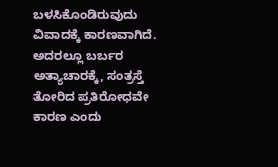ಬಳಸಿಕೊಂಡಿರುವುದು ವಿವಾದಕ್ಕೆ ಕಾರಣವಾಗಿದೆ. ಅದರಲ್ಲೂ ಬರ್ಬರ ಅತ್ಯಾಚಾರಕ್ಕೆ, ಸಂತ್ರಸ್ತೆ ತೋರಿದ ಪ್ರತಿರೋಧವೇ ಕಾರಣ ಎಂದು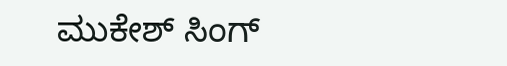ಮುಕೇಶ್ ಸಿಂಗ್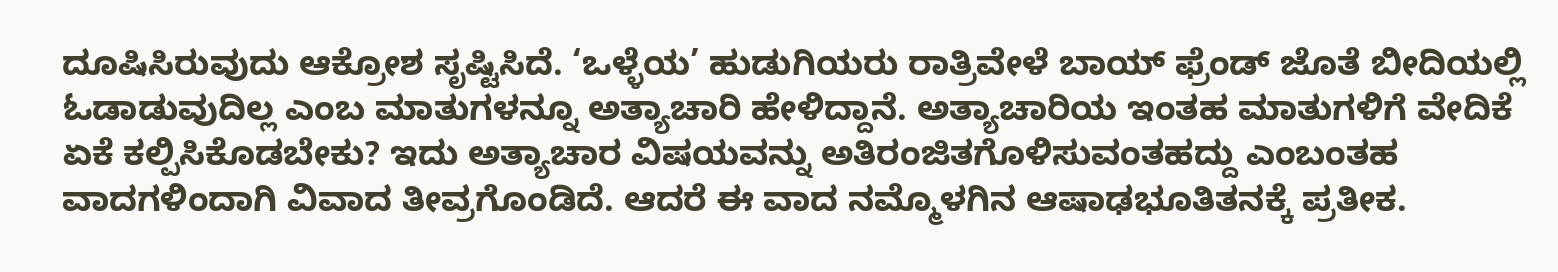ದೂಷಿಸಿರುವುದು ಆಕ್ರೋಶ ಸೃಷ್ಟಿಸಿದೆ. ‘ಒಳ್ಳೆಯ’ ಹುಡುಗಿಯರು ರಾತ್ರಿವೇಳೆ ಬಾಯ್ ಫ್ರೆಂಡ್ ಜೊತೆ ಬೀದಿಯಲ್ಲಿ ಓಡಾಡುವುದಿಲ್ಲ ಎಂಬ ಮಾತುಗಳನ್ನೂ ಅತ್ಯಾಚಾರಿ ಹೇಳಿದ್ದಾನೆ. ಅತ್ಯಾಚಾರಿಯ ಇಂತಹ ಮಾತುಗಳಿಗೆ ವೇದಿಕೆ ಏಕೆ ಕಲ್ಪಿಸಿಕೊಡಬೇಕು? ಇದು ಅತ್ಯಾಚಾರ ವಿಷಯವನ್ನು ಅತಿರಂಜಿತಗೊಳಿಸುವಂತಹದ್ದು ಎಂಬಂತಹ ವಾದಗಳಿಂದಾಗಿ ವಿವಾದ ತೀವ್ರಗೊಂಡಿದೆ. ಆದರೆ ಈ ವಾದ ನಮ್ಮೊಳಗಿನ ಆಷಾಢಭೂತಿತನಕ್ಕೆ ಪ್ರತೀಕ.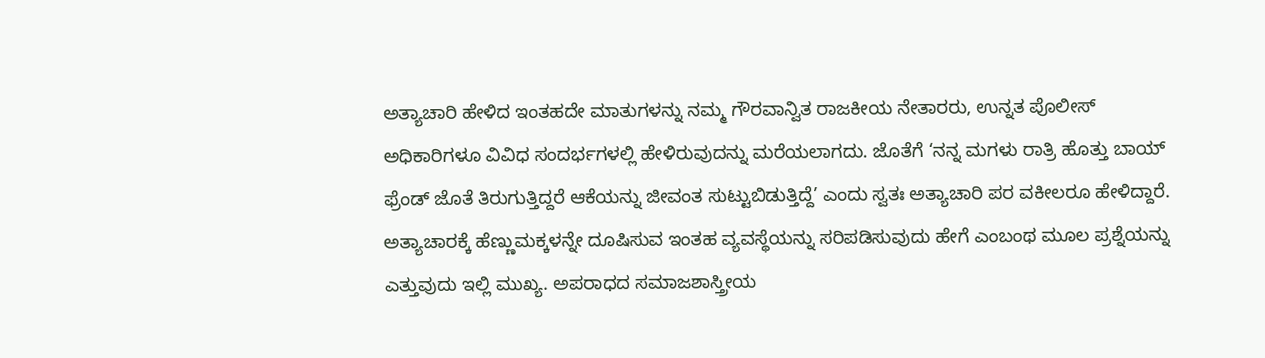ಅತ್ಯಾಚಾರಿ ಹೇಳಿದ ಇಂತಹದೇ ಮಾತುಗಳನ್ನು ನಮ್ಮ ಗೌರವಾನ್ವಿತ ರಾಜಕೀಯ ನೇತಾರರು, ಉನ್ನತ ಪೊಲೀಸ್ ಅಧಿಕಾರಿಗಳೂ ವಿವಿಧ ಸಂದರ್ಭಗಳಲ್ಲಿ ಹೇಳಿರುವುದನ್ನು ಮರೆಯಲಾಗದು. ಜೊತೆಗೆ ‘ನನ್ನ ಮಗಳು ರಾತ್ರಿ ಹೊತ್ತು ಬಾಯ್ ಫ್ರೆಂಡ್ ಜೊತೆ ತಿರುಗುತ್ತಿದ್ದರೆ ಆಕೆಯನ್ನು ಜೀವಂತ ಸುಟ್ಟುಬಿಡುತ್ತಿದ್ದೆ’ ಎಂದು ಸ್ವತಃ ಅತ್ಯಾಚಾರಿ ಪರ ವಕೀಲರೂ ಹೇಳಿದ್ದಾರೆ. ಅತ್ಯಾಚಾರಕ್ಕೆ ಹೆಣ್ಣುಮಕ್ಕಳನ್ನೇ ದೂಷಿಸುವ ಇಂತಹ ವ್ಯವಸ್ಥೆಯನ್ನು ಸರಿಪಡಿಸುವುದು ಹೇಗೆ ಎಂಬಂಥ ಮೂಲ ಪ್ರಶ್ನೆಯನ್ನು ಎತ್ತುವುದು ಇಲ್ಲಿ ಮುಖ್ಯ. ಅಪರಾಧದ ಸಮಾಜಶಾಸ್ತ್ರೀಯ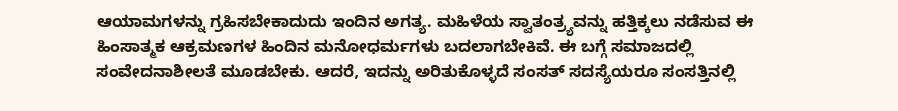ಆಯಾಮಗಳನ್ನು ಗ್ರಹಿಸಬೇಕಾದುದು ಇಂದಿನ ಅಗತ್ಯ. ಮಹಿಳೆಯ ಸ್ವಾತಂತ್ರ್ಯವನ್ನು ಹತ್ತಿಕ್ಕಲು ನಡೆಸುವ ಈ ಹಿಂಸಾತ್ಮಕ ಆಕ್ರಮಣಗಳ ಹಿಂದಿನ ಮನೋಧರ್ಮಗಳು ಬದಲಾಗಬೇಕಿವೆ. ಈ ಬಗ್ಗೆ ಸಮಾಜದಲ್ಲಿ ಸಂವೇದನಾಶೀಲತೆ ಮೂಡಬೇಕು. ಆದರೆ, ಇದನ್ನು ಅರಿತುಕೊಳ್ಳದೆ ಸಂಸತ್ ಸದಸ್ಯೆಯರೂ ಸಂಸತ್ತಿನಲ್ಲಿ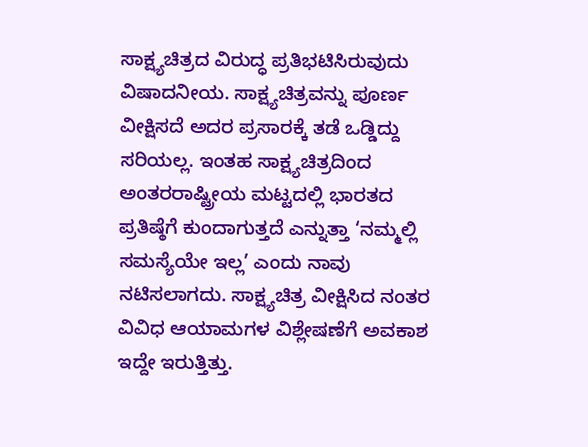ಸಾಕ್ಷ್ಯಚಿತ್ರದ ವಿರುದ್ಧ ಪ್ರತಿಭಟಿಸಿರುವುದು ವಿಷಾದನೀಯ. ಸಾಕ್ಷ್ಯಚಿತ್ರವನ್ನು ಪೂರ್ಣ ವೀಕ್ಷಿಸದೆ ಅದರ ಪ್ರಸಾರಕ್ಕೆ ತಡೆ ಒಡ್ಡಿದ್ದು ಸರಿಯಲ್ಲ. ಇಂತಹ ಸಾಕ್ಷ್ಯಚಿತ್ರದಿಂದ ಅಂತರರಾಷ್ಟ್ರೀಯ ಮಟ್ಟದಲ್ಲಿ ಭಾರತದ ಪ್ರತಿಷ್ಠೆಗೆ ಕುಂದಾಗುತ್ತದೆ ಎನ್ನುತ್ತಾ ‘ನಮ್ಮಲ್ಲಿ ಸಮಸ್ಯೆಯೇ ಇಲ್ಲ’ ಎಂದು ನಾವು ನಟಿಸಲಾಗದು. ಸಾಕ್ಷ್ಯಚಿತ್ರ ವೀಕ್ಷಿಸಿದ ನಂತರ ವಿವಿಧ ಆಯಾಮಗಳ ವಿಶ್ಲೇಷಣೆಗೆ ಅವಕಾಶ ಇದ್ದೇ ಇರುತ್ತಿತ್ತು.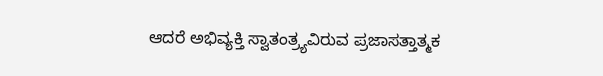ಆದರೆ ಅಭಿವ್ಯಕ್ತಿ ಸ್ವಾತಂತ್ರ್ಯವಿರುವ ಪ್ರಜಾಸತ್ತಾತ್ಮಕ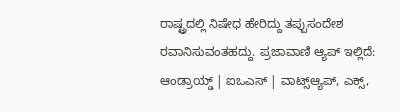ರಾಷ್ಟ್ರದಲ್ಲಿ ನಿಷೇಧ ಹೇರಿದ್ದು ತಪ್ಪುಸಂದೇಶ ರವಾನಿಸುವಂತಹದ್ದು. ಪ್ರಜಾವಾಣಿ ಆ್ಯಪ್ ಇಲ್ಲಿದೆ: ಆಂಡ್ರಾಯ್ಡ್ | ಐಒಎಸ್ | ವಾಟ್ಸ್ಆ್ಯಪ್, ಎಕ್ಸ್,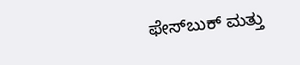ಫೇಸ್‌ಬುಕ್ ಮತ್ತು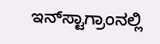ಇನ್‌ಸ್ಟಾಗ್ರಾಂನಲ್ಲಿ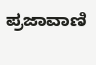ಪ್ರಜಾವಾಣಿ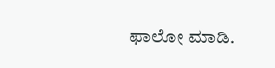ಫಾಲೋ ಮಾಡಿ.